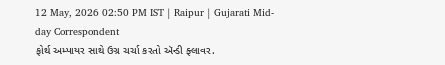12 May, 2026 02:50 PM IST | Raipur | Gujarati Mid-day Correspondent
ફોર્થ અમ્પાયર સાથે ઉગ્ર ચર્ચા કરતો ઍન્ડી ફ્લાવર.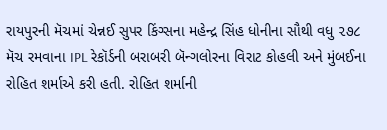રાયપુરની મૅચમાં ચેન્નઈ સુપર કિંગ્સના મહેન્દ્ર સિંહ ધોનીના સૌથી વધુ ૨૭૮ મૅચ રમવાના IPL રેકૉર્ડની બરાબરી બૅન્ગલોરના વિરાટ કોહલી અને મુંબઈના રોહિત શર્માએ કરી હતી. રોહિત શર્માની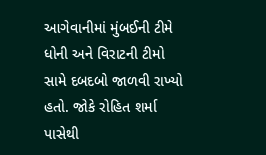આગેવાનીમાં મુંબઈની ટીમે ધોની અને વિરાટની ટીમો સામે દબદબો જાળવી રાખ્યો હતો. જોકે રોહિત શર્મા પાસેથી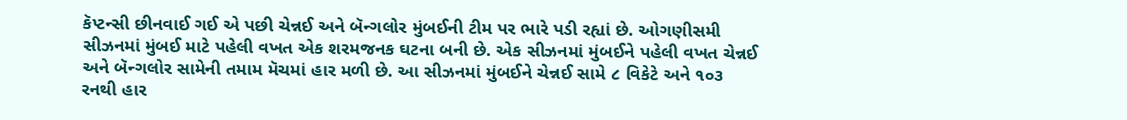કૅપ્ટન્સી છીનવાઈ ગઈ એ પછી ચેન્નઈ અને બૅન્ગલોર મુંબઈની ટીમ પર ભારે પડી રહ્યાં છે. ઓગણીસમી સીઝનમાં મુંબઈ માટે પહેલી વખત એક શરમજનક ઘટના બની છે. એક સીઝનમાં મુંબઈને પહેલી વખત ચેન્નઈ અને બૅન્ગલોર સામેની તમામ મૅચમાં હાર મળી છે. આ સીઝનમાં મુંબઈને ચેન્નઈ સામે ૮ વિકેટે અને ૧૦૩ રનથી હાર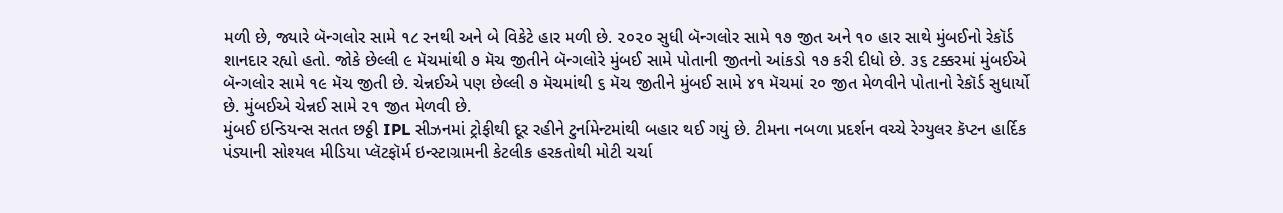મળી છે, જ્યારે બૅન્ગલોર સામે ૧૮ રનથી અને બે વિકેટે હાર મળી છે. ૨૦૨૦ સુધી બૅન્ગલોર સામે ૧૭ જીત અને ૧૦ હાર સાથે મુંબઈનો રેકૉર્ડ શાનદાર રહ્યો હતો. જોકે છેલ્લી ૯ મૅચમાંથી ૭ મૅચ જીતીને બૅન્ગલોરે મુંબઈ સામે પોતાની જીતનો આંકડો ૧૭ કરી દીધો છે. ૩૬ ટક્કરમાં મુંબઈએ બૅન્ગલોર સામે ૧૯ મૅચ જીતી છે. ચેન્નઈએ પણ છેલ્લી ૭ મૅચમાંથી ૬ મૅચ જીતીને મુંબઈ સામે ૪૧ મૅચમાં ૨૦ જીત મેળવીને પોતાનો રેકૉર્ડ સુધાર્યો છે. મુંબઈએ ચેન્નઈ સામે ૨૧ જીત મેળવી છે.
મુંબઈ ઇન્ડિયન્સ સતત છઠ્ઠી IPL સીઝનમાં ટ્રોફીથી દૂર રહીને ટુર્નામેન્ટમાંથી બહાર થઈ ગયું છે. ટીમના નબળા પ્રદર્શન વચ્ચે રેગ્યુલર કૅપ્ટન હાર્દિક પંડ્યાની સોશ્યલ મીડિયા પ્લૅટફૉર્મ ઇન્સ્ટાગ્રામની કેટલીક હરકતોથી મોટી ચર્ચા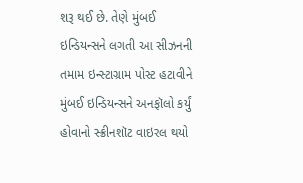શરૂ થઈ છે. તેણે મુંબઈ ઇન્ડિયન્સને લગતી આ સીઝનની તમામ ઇન્સ્ટાગ્રામ પોસ્ટ હટાવીને મુંબઈ ઇન્ડિયન્સને અનફૉલો કર્યું હોવાનો સ્ક્રીનશૉટ વાઇરલ થયો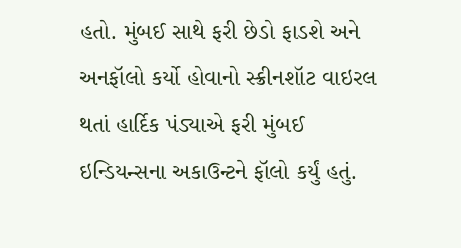હતો. મુંબઈ સાથે ફરી છેડો ફાડશે અને અનફૉલો કર્યો હોવાનો સ્ક્રીનશૉટ વાઇરલ થતાં હાર્દિક પંડ્યાએ ફરી મુંબઈ ઇન્ડિયન્સના અકાઉન્ટને ફૉલો કર્યું હતું.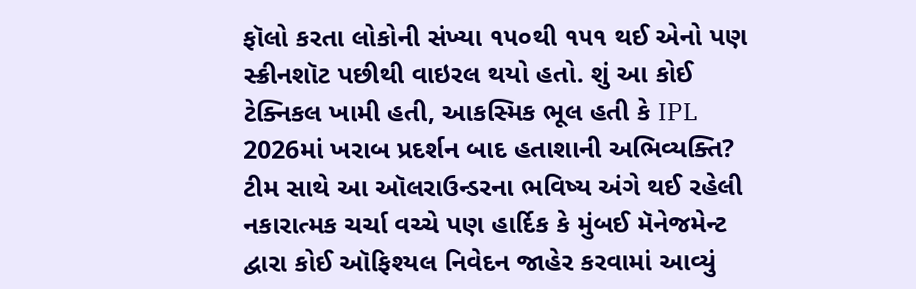ફૉલો કરતા લોકોની સંખ્યા ૧૫૦થી ૧૫૧ થઈ એનો પણ સ્ક્રીનશૉટ પછીથી વાઇરલ થયો હતો. શું આ કોઈ ટેક્નિકલ ખામી હતી, આકસ્મિક ભૂલ હતી કે IPL 2026માં ખરાબ પ્રદર્શન બાદ હતાશાની અભિવ્યક્તિ?
ટીમ સાથે આ ઑલરાઉન્ડરના ભવિષ્ય અંગે થઈ રહેલી નકારાત્મક ચર્ચા વચ્ચે પણ હાર્દિક કે મુંબઈ મૅનેજમેન્ટ દ્વારા કોઈ ઑફિશ્યલ નિવેદન જાહેર કરવામાં આવ્યું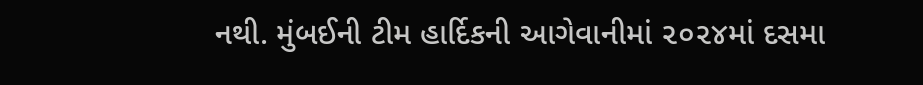નથી. મુંબઈની ટીમ હાર્દિકની આગેવાનીમાં ૨૦૨૪માં દસમા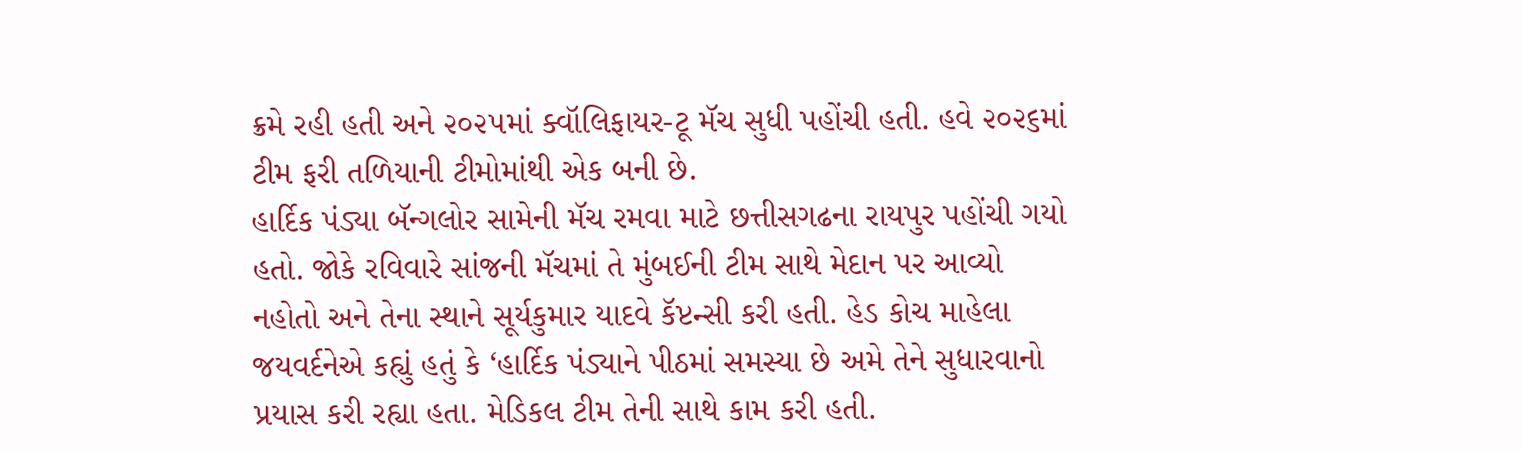ક્રમે રહી હતી અને ૨૦૨૫માં ક્વૉલિફાયર-ટૂ મૅચ સુધી પહોંચી હતી. હવે ૨૦૨૬માં ટીમ ફરી તળિયાની ટીમોમાંથી એક બની છે.
હાર્દિક પંડ્યા બૅન્ગલોર સામેની મૅચ રમવા માટે છત્તીસગઢના રાયપુર પહોંચી ગયો હતો. જોકે રવિવારે સાંજની મૅચમાં તે મુંબઈની ટીમ સાથે મેદાન પર આવ્યો નહોતો અને તેના સ્થાને સૂર્યકુમાર યાદવે કૅપ્ટન્સી કરી હતી. હેડ કોચ માહેલા જયવર્દનેએ કહ્યું હતું કે ‘હાર્દિક પંડ્યાને પીઠમાં સમસ્યા છે અમે તેને સુધારવાનો પ્રયાસ કરી રહ્યા હતા. મેડિકલ ટીમ તેની સાથે કામ કરી હતી.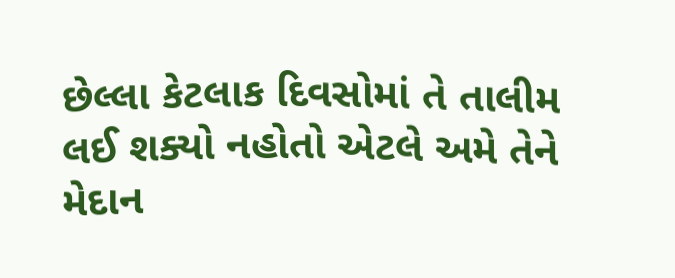છેલ્લા કેટલાક દિવસોમાં તે તાલીમ લઈ શક્યો નહોતો એટલે અમે તેને મેદાન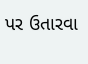પર ઉતારવા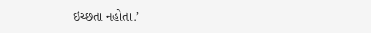ઇચ્છતા નહોતા.’